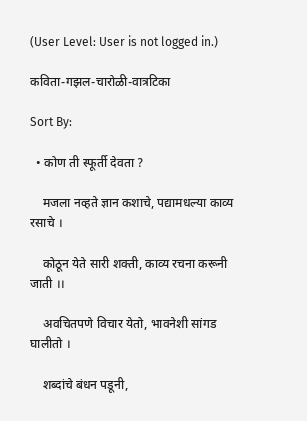(User Level: User is not logged in.)

कविता-गझल-चारोळी-वात्रटिका

Sort By:

  • कोण ती स्फूर्ती देवता ?

    मजला नव्हते ज्ञान कशाचे, पद्यामधल्या काव्य रसाचे ।

    कोठून येते सारी शक्ती, काव्य रचना करूनी जाती ।।

    अवचितपणे विचार येतो, भावनेशी सांगड घालीतो ।

    शब्दांचे बंधन पडूनी,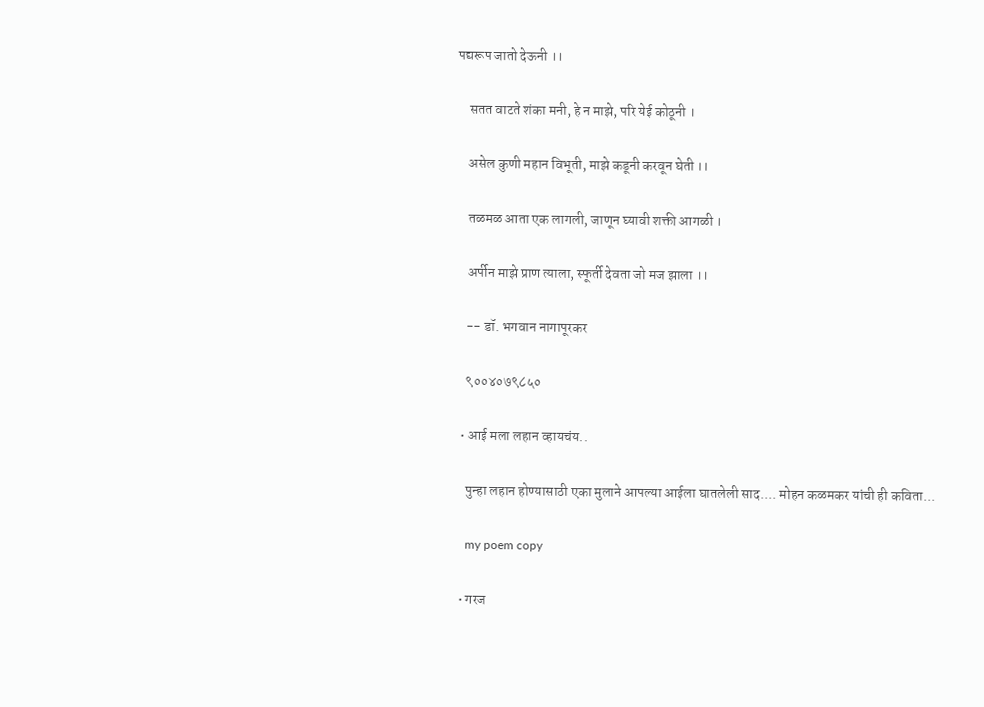पद्यरूप जातो देऊनी ।।

    सतत वाटते शंका मनी, हे न माझे, परि येई कोठूनी ।

    असेल कुणी महान विभूती, माझे कडूनी करवून घेती ।।

    तळमळ आता एक लागली, जाणून घ्यावी शक्ती आगळी ।

    अर्पीन माझे प्राण त्याला, स्फूर्ती देवता जो मज झाला ।।

    -- डॉ. भगवान नागापूरकर

    ९००४०७९८५०

  • आई मला लहान व्हायचंय..

    पुन्हा लहान होण्यासाठी एका मुलाने आपल्या आईला घातलेली साद.... मोहन कळमकर यांची ही कविता...

    my poem copy

  • गरज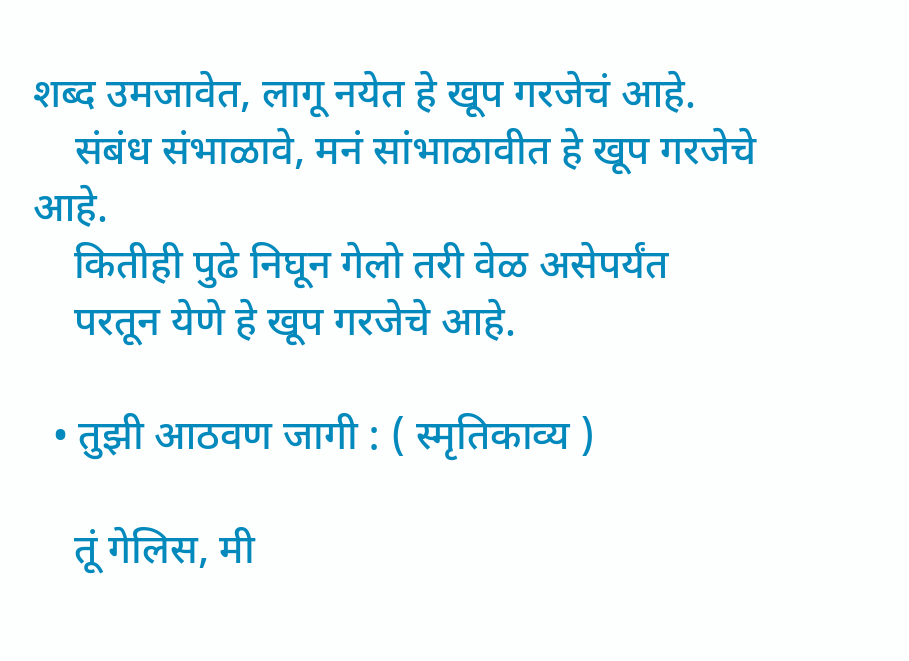शब्द उमजावेत, लागू नयेत हे खूप गरजेचं आहे.
    संबंध संभाळावे, मनं सांभाळावीत हे खूप गरजेचे आहे.
    कितीही पुढे निघून गेलो तरी वेळ असेपर्यंत
    परतून येणे हे खूप गरजेचे आहे.

  • तुझी आठवण जागी : ( स्मृतिकाव्य )

    तूं गेलिस, मी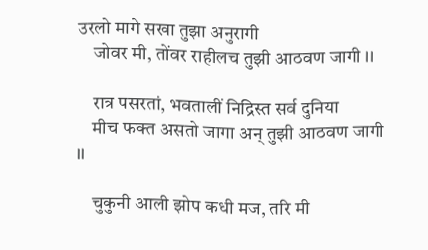उरलो मागे सखा तुझा अनुरागी
    जोवर मी, तोंवर राहीलच तुझी आठवण जागी ।।

    रात्र पसरतां, भवतालीं निद्रिस्त सर्व दुनिया
    मीच फक्त असतो जागा अन् तुझी आठवण जागी ।।

    चुकुनी आली झोप कधी मज, तरि मी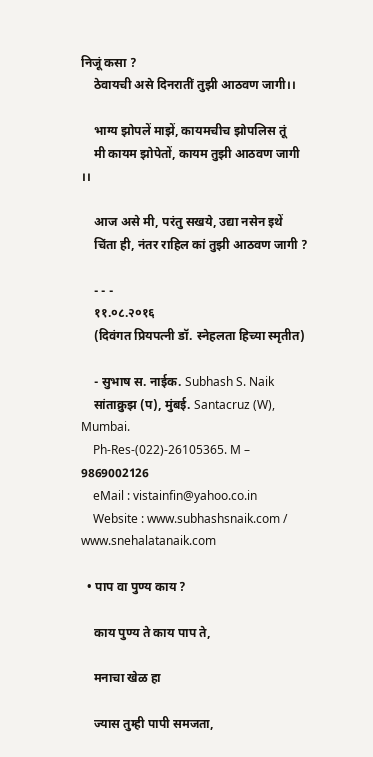निजूं कसा ?
    ठेवायची असे दिनरातीं तुझी आठवण जागी।।

    भाग्य झोपलें माझें, कायमचीच झोपलिस तूं
    मी कायम झोपेतों, कायम तुझी आठवण जागी ।।

    आज असे मी, परंतु सखये, उद्या नसेन इथें
    चिंता ही, नंतर राहिल कां तुझी आठवण जागी ?

    - - -
    ११.०८.२०१६
    (दिवंगत प्रियपत्नी डॉ. स्नेहलता हिच्या स्मृतीत)

    - सुभाष स. नाईक. Subhash S. Naik
    सांताक्रुझ (प), मुंबई. Santacruz (W), Mumbai.
    Ph-Res-(022)-26105365. M – 9869002126
    eMail : vistainfin@yahoo.co.in
    Website : www.subhashsnaik.com / www.snehalatanaik.com

  • पाप वा पुण्य काय ?

    काय पुण्य ते काय पाप ते,

    मनाचा खेळ हा

    ज्यास तुम्ही पापी समजता,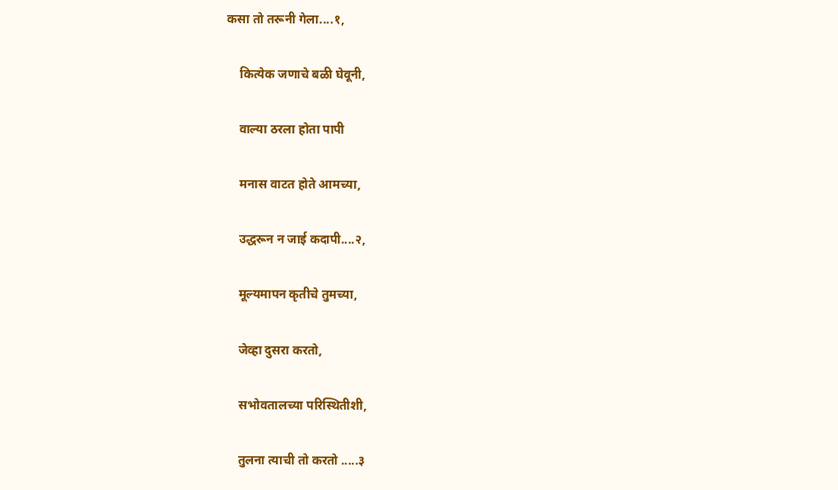कसा तो तरूनी गेला....१,

    कित्येक जणाचे बळी घेवूनी,

    वाल्या ठरला होता पापी

    मनास वाटत होते आमच्या,

    उद्धरून न जाई कदापी....२,

    मूल्यमापन कृतीचे तुमच्या,

    जेव्हा दुसरा करतो,

    सभोवतालच्या परिस्थितीशी,

    तुलना त्याची तो करतो .....३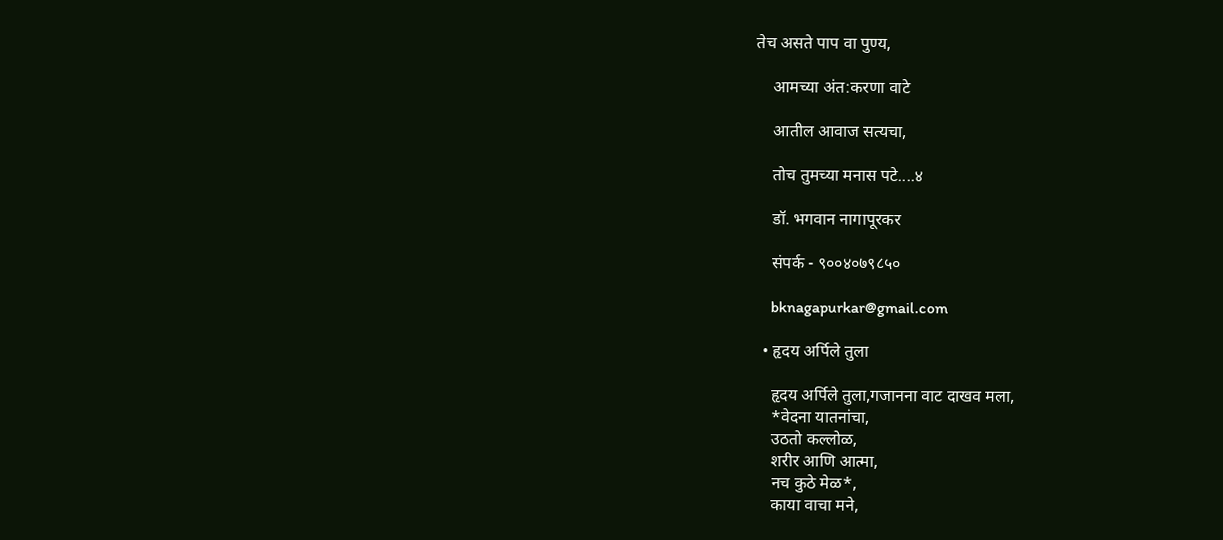तेच असते पाप वा पुण्य,

    आमच्या अंत:करणा वाटे

    आतील आवाज सत्यचा,

    तोच तुमच्या मनास पटे....४

    डॉ. भगवान नागापूरकर

    संपर्क - ९००४०७९८५०

    bknagapurkar@gmail.com

  • हृदय अर्पिले तुला

    हृदय अर्पिले तुला,गजानना वाट दाखव मला,
    *वेदना यातनांचा,
    उठतो कल्लोळ,
    शरीर आणि आत्मा,
    नच कुठे मेळ*,
    काया वाचा मने,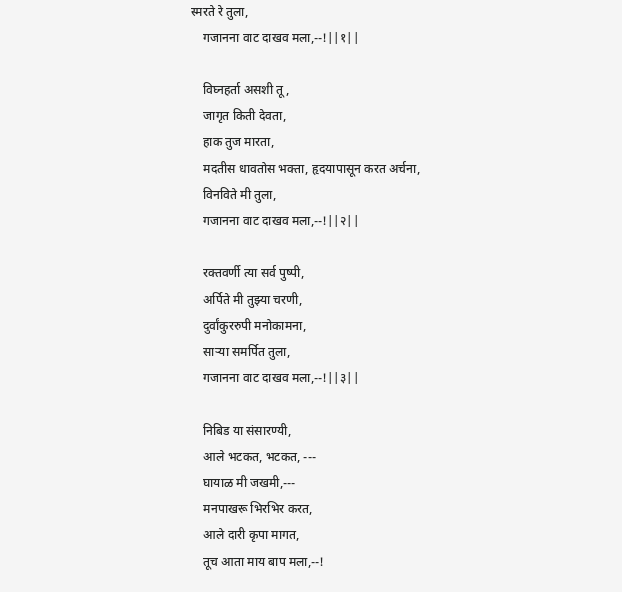स्मरते रे तुला,
    गजानना वाट दाखव मला,--!||१||

    विघ्नहर्ता असशी तू ,
    जागृत किती देवता,
    हाक तुज मारता,
    मदतीस धावतोस भक्ता, हृदयापासून करत अर्चना,
    विनविते मी तुला,
    गजानना वाट दाखव मला,--!||२||

    रक्तवर्णी त्या सर्व पुष्पी,
    अर्पिते मी तुझ्या चरणी,
    दुर्वांकुररुपी मनोकामना,
    साऱ्या समर्पित तुला,
    गजानना वाट दाखव मला,--!||३||

    निबिड या संसारण्यी,
    आले भटकत, भटकत, ---
    घायाळ मी जखमी,---
    मनपाखरू भिरभिर करत,
    आले दारी कृपा मागत,
    तूच आता माय बाप मला,--!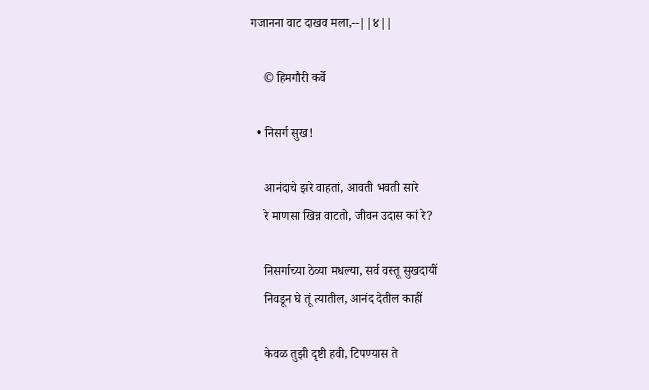गजानना वाट दाखव मला,--||४||

    © हिमगौरी कर्वे

  • निसर्ग सुख!

    आनंदाचे झरे वाहतां, आवती भवती सारे
    रे माणसा खिन्न वाटतो, जीवन उदास कां रे?

    निसर्गाच्या ठेव्या मधल्या, सर्व वस्तू सुखदायीं
    निवडून घे तूं त्यातील, आनंद देतील काहीं

    केवळ तुझी दृष्टी हवी, टिपण्यास ते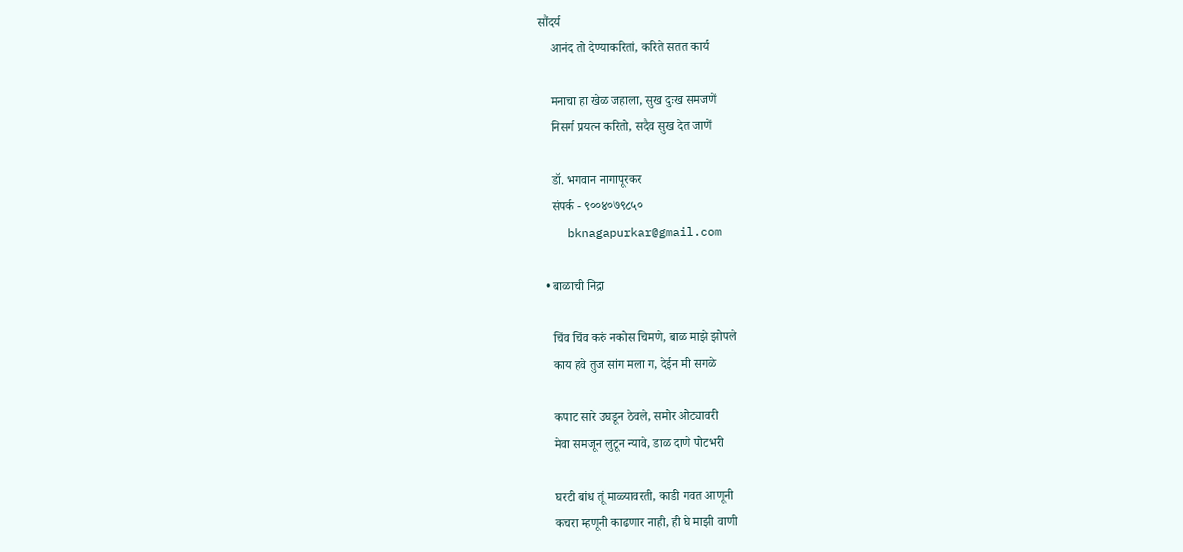सौंदर्य
    आनंद तो देण्याकरितां, करिते सतत कार्य

    मनाचा हा खेळ जहाला, सुख दुःख समजणें
    निसर्ग प्रयत्न करितो, सदैव सुख देत जाणें

    डॉ. भगवान नागापूरकर
    संपर्क - ९००४०७९८५०
    bknagapurkar@gmail.com

  • बाळाची निद्रा

    चिंव चिंव करुं नकोस चिमणे, बाळ माझे झोपले
    काय हवे तुज सांग मला ग, देईन मी सगळे

    कपाट सारे उघडून ठेवले, समोर ओट्यावरी
    मेवा समजून लुटून न्यावे, डाळ दाणे पोटभरी

    घरटी बांध तूं माळ्यावरती, काडी गवत आणूनी
    कचरा म्हणूनी काढणार नाही, ही घे माझी वाणी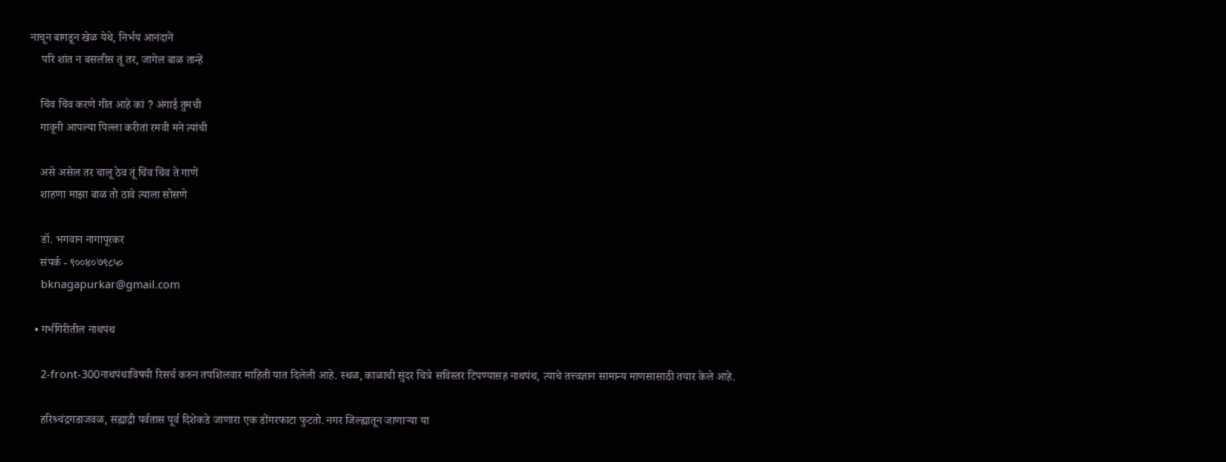नाचून बागडून खेळ येथे, निर्भय आनंदानें
    परि शांत न बसलीस तूं तर, जागेल बाळ तान्हें

    चिंव चिंव करणे गीत आहे कां ? अंगाई तुमची
    गावूनी आपल्या पिल्ला करीतां रमवी मने त्यांची

    असे असेल तर चालू ठेव तूं चिंव चिंव ते गाणें
    शाहणा माझा बाळ तो ठावे त्याला सोसणे

    डॉ. भगवान नागापूरकर
    संपर्क - ९००४०७९८५०
    bknagapurkar@gmail.com

  • गर्भगिरीतील नाथपंथ

    2-front-300नाथपंथाविषयी रिसर्च करुन तपशिलवार माहिती यात दिलेली आहे. स्थळ, काळाची सुंदर चित्रे सविस्तर टिपण्यासह नाथपंथ, त्याचे तत्त्वज्ञान सामान्य माणसासाठी तयार केले आहे.

    हरिश्र्चंद्रगडाजवळ, सह्याद्री पर्वतास पूर्व दिशेकडे जाणारा एक डोंगरफाटा फुटतो. नगर जिल्ह्यातून जाणार्‍या या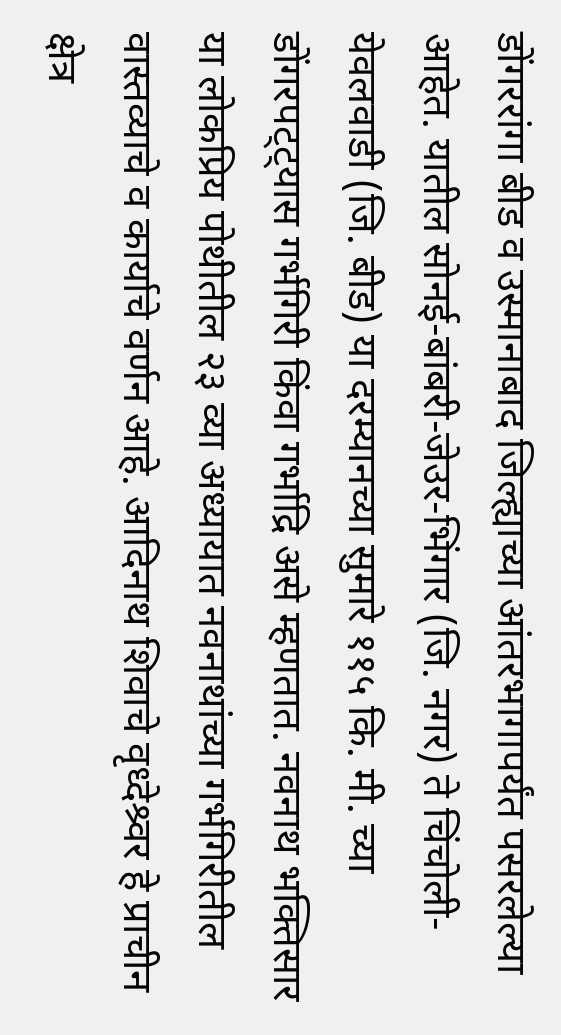डोंगररांगा बीड व उस्मानाबाद जिल्ह्याच्या आंतरभागापर्यंत पसरलेल्या आहेत. यातील सोनई-बांबरी-जेउर-भिंगार (जि. नगर) ते चिंचोली-येवलवाडी (जि. बीड) या दरम्यानच्या सुमारे ११५ कि. मी. च्या डोंगरपट्ट्यास गर्भगिरी किंवा गर्भाद्रि असे म्हणतात. नवनाथ भक्तिसार या लोकप्रिय पोथीतील २३ व्या अध्यायात नवनाथांच्या गर्भगिरीतील वास्तव्याचे व कार्याचे वर्णन आहे. आदिनाथ शिवाचे वृध्देश्र्वर हे प्राचीन क्षेत्र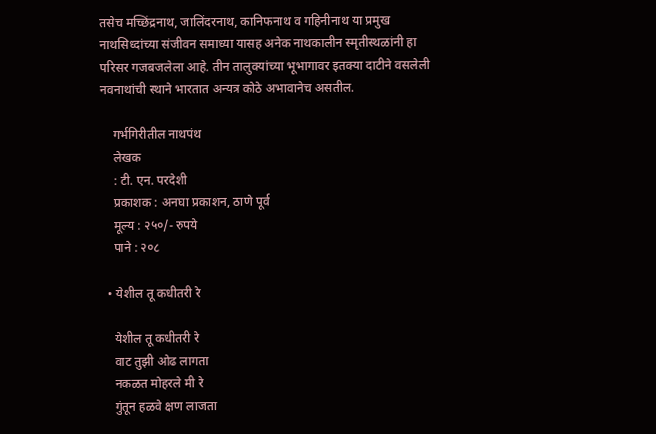तसेच मच्छिंद्रनाथ, जालिंदरनाथ, कानिफनाथ व गहिनीनाथ या प्रमुख नाथसिध्दांच्या संजीवन समाध्या यासह अनेक नाथकालीन स्मृतीस्थळांनी हा परिसर गजबजलेला आहे. तीन तालुक्यांच्या भूभागावर इतक्या दाटीने वसलेली नवनाथांची स्थाने भारतात अन्यत्र कोठे अभावानेच असतील.

    गर्भगिरीतील नाथपंथ
    लेखक
    : टी. एन. परदेशी
    प्रकाशक : अनघा प्रकाशन, ठाणे पूर्व
    मूल्य : २५०/- रुपये
    पाने : २०८

  • येशील तू कधीतरी रे

    येशील तू कधीतरी रे
    वाट तुझी ओढ लागता
    नकळत मोहरले मी रे
    गुंतून हळवे क्षण लाजता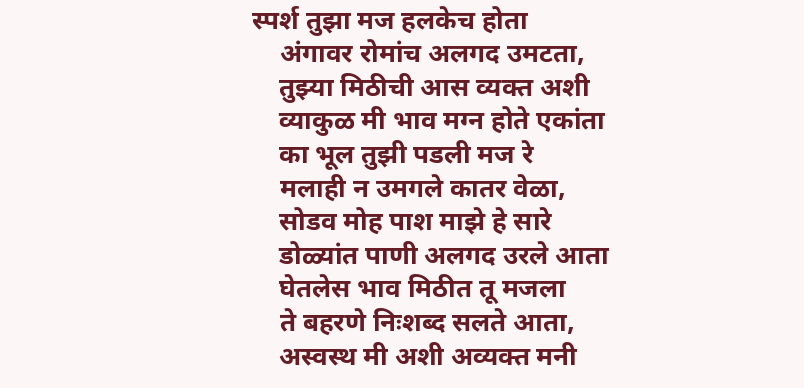स्पर्श तुझा मज हलकेच होता
    अंगावर रोमांच अलगद उमटता,
    तुझ्या मिठीची आस व्यक्त अशी
    व्याकुळ मी भाव मग्न होते एकांता
    का भूल तुझी पडली मज रे
    मलाही न उमगले कातर वेळा,
    सोडव मोह पाश माझे हे सारे
    डोळ्यांत पाणी अलगद उरले आता
    घेतलेस भाव मिठीत तू मजला
    ते बहरणे निःशब्द सलते आता,
    अस्वस्थ मी अशी अव्यक्त मनी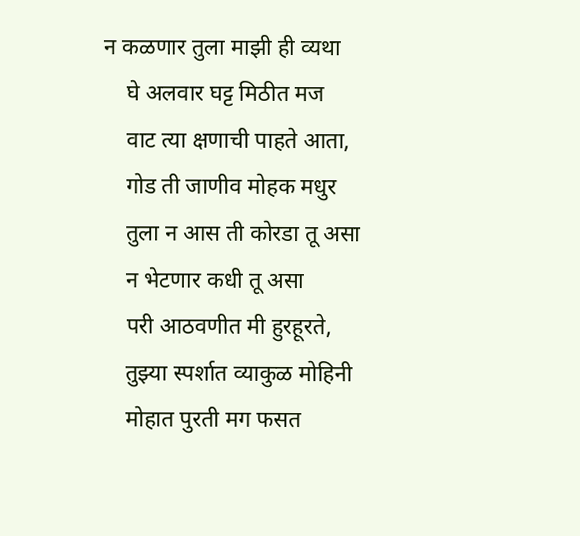न कळणार तुला माझी ही व्यथा
    घे अलवार घट्ट मिठीत मज
    वाट त्या क्षणाची पाहते आता,
    गोड ती जाणीव मोहक मधुर
    तुला न आस ती कोरडा तू असा
    न भेटणार कधी तू असा
    परी आठवणीत मी हुरहूरते,
    तुझ्या स्पर्शात व्याकुळ मोहिनी
    मोहात पुरती मग फसत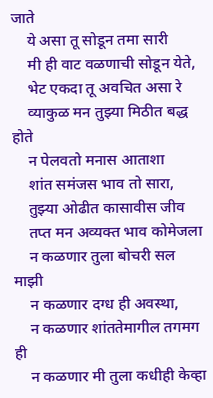जाते
    ये असा तू सोडून तमा सारी
    मी ही वाट वळणाची सोडून येते,
    भेट एकदा तू अवचित असा रे
    व्याकुळ मन तुझ्या मिठीत बद्ध होते
    न पेलवतो मनास आताशा
    शांत समंजस भाव तो सारा,
    तुझ्या ओढीत कासावीस जीव
    तप्त मन अव्यक्त भाव कोमेजला
    न कळणार तुला बोचरी सल माझी
    न कळणार दग्ध ही अवस्था,
    न कळणार शांततेमागील तगमग ही
    न कळणार मी तुला कधीही केव्हा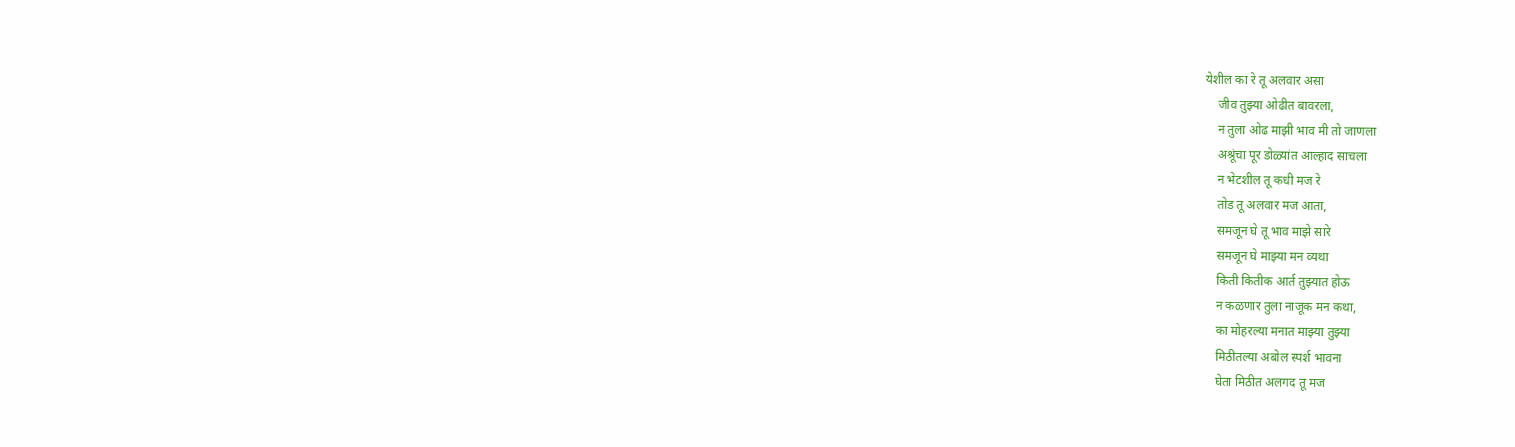येशील का रे तू अलवार असा
    जीव तुझ्या ओढीत बावरला,
    न तुला ओढ माझी भाव मी तो जाणला
    अश्रूंचा पूर डोळ्यांत आल्हाद साचला
    न भेटशील तू कधी मज रे
    तोड तू अलवार मज आता,
    समजून घे तू भाव माझे सारे
    समजून घे माझ्या मन व्यथा
    किती कितीक आर्त तुझ्यात होऊ
    न कळणार तुला नाजूक मन कथा,
    का मोहरल्या मनात माझ्या तुझ्या
    मिठीतल्या अबोल स्पर्श भावना
    घेता मिठीत अलगद तू मज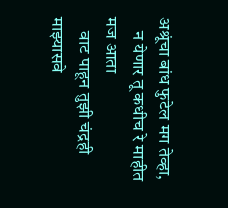अश्रूंचा बांध फुटेल मग तेव्हा,
    न येणार तू कधीच रे माहीत मज आता
    वाट पाहून तुझी चंद्रही माझ्यासवे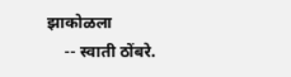झाकोळला
    -- स्वाती ठोंबरे.